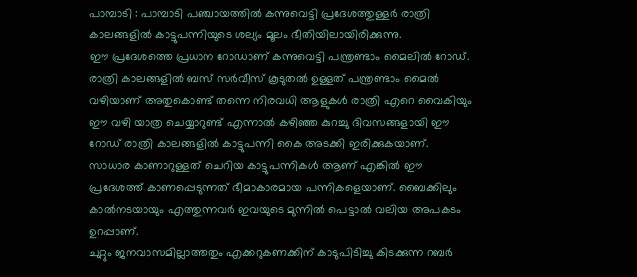പാമ്പാടി : പാമ്പാടി പഞ്ചായത്തിൽ കന്നുവെട്ടി പ്രദേശത്തുള്ളർ രാത്രി കാലങ്ങളിൽ കാട്ടുപന്നിയുടെ ശല്യം മൂലം ഭീതിയിലായിരിക്കുന്നു.
ഈ പ്രദേശത്തെ പ്രധാന റോഡാണ് കന്നുവെട്ടി പന്ത്രണ്ടാം മൈലിൽ റോഡ്. രാത്രി കാലങ്ങളിൽ ബസ് സർവീസ് കൂടുതൽ ഉള്ളത് പന്ത്രണ്ടാം മൈൽ വഴിയാണ് അതുകൊണ്ട് തന്നെ നിരവധി ആളുകൾ രാത്രി എറെ വൈകിയും ഈ വഴി യാത്ര ചെയ്യാറുണ്ട് എന്നാൽ കഴിഞ്ഞ കുറച്ചു ദിവസങ്ങളായി ഈ റോഡ് രാത്രി കാലങ്ങളിൽ കാട്ടുപന്നി കൈ അടക്കി ഇരിക്കുകയാണ്.
സാധാര കാണാറുള്ളത് ചെറിയ കാട്ടുപന്നികൾ ആണ് എങ്കിൽ ഈ പ്രദേശത്ത് കാണപ്പെടുന്നത് ഭീമാകാരമായ പന്നികളെയാണ്. ബൈക്കിലും കാൽനടയായും എത്തുന്നവർ ഇവയുടെ മുന്നിൽ പെട്ടാൽ വലിയ അപകടം ഉറപ്പാണ്.
ചുറ്റും ജനവാസമില്ലാത്തതും എക്കറുകണക്കിന് കാടുപിടിച്ചു കിടക്കുന്ന റബർ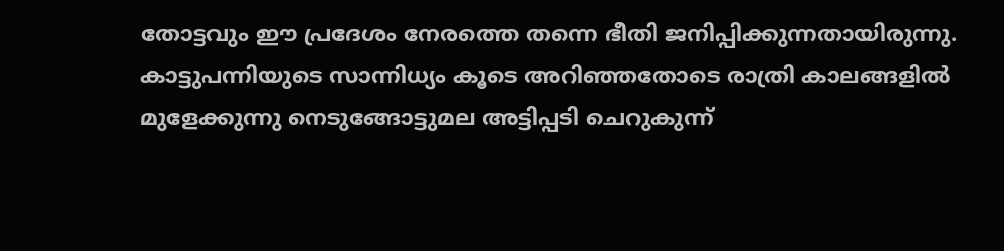തോട്ടവും ഈ പ്രദേശം നേരത്തെ തന്നെ ഭീതി ജനിപ്പിക്കുന്നതായിരുന്നു. കാട്ടുപന്നിയുടെ സാന്നിധ്യം കൂടെ അറിഞ്ഞതോടെ രാത്രി കാലങ്ങളിൽ മുളേക്കുന്നു നെടുങ്ങോട്ടുമല അട്ടിപ്പടി ചെറുകുന്ന്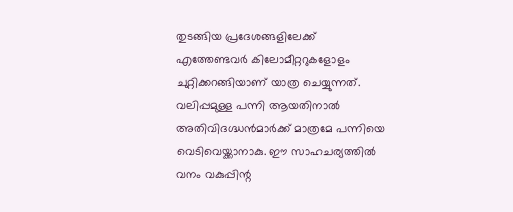തുടങ്ങിയ പ്രദേശങ്ങളിലേക്ക് എത്തേണ്ടവർ കിലോമീറ്ററുകളോളം ചുറ്റിക്കറങ്ങിയാണ് യാത്ര ചെയ്യുന്നത്.
വലിപ്പമുള്ള പന്നി ആയതിനാൽ അതിവിദഗ്ദ്ധൻമാർക്ക് മാത്രമേ പന്നിയെ വെടിവെയ്ക്കാനാകു. ഈ സാഹചര്യത്തിൽ വനം വകുപ്പിന്റ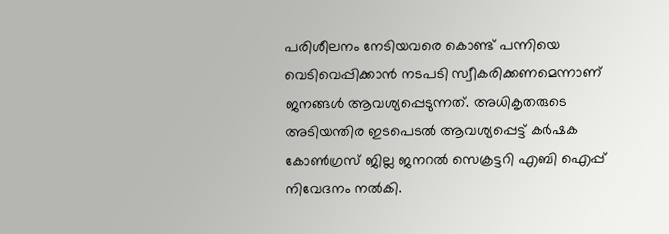പരിശീലനം നേടിയവരെ കൊണ്ട് പന്നിയെ വെടിവെപ്പിക്കാൻ നടപടി സ്വീകരിക്കണമെന്നാണ് ജനങ്ങൾ ആവശ്യപ്പെടുന്നത്. അധികൃതരുടെ അടിയന്തിര ഇടപെടൽ ആവശ്യപ്പെട്ട് കർഷക കോൺഗ്രസ് ജില്ല ജനറൽ സെക്രട്ടറി എബി ഐപ്പ് നിവേദനം നൽകി.